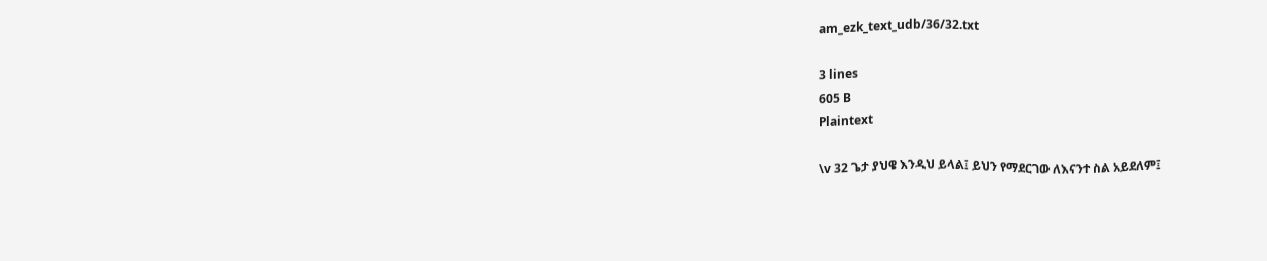am_ezk_text_udb/36/32.txt

3 lines
605 B
Plaintext

\v 32 ጌታ ያህዌ እንዲህ ይላል፤ ይህን የማደርገው ለእናንተ ስል አይደለም፤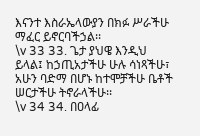እናንተ እስራኤላውያን በክፉ ሥራችሁ ማፈር ይኖርባችኃል፡፡
\v 33 33. ጌታ ያህዌ እንዲህ ይላል፤ ከኃጢአታችሁ ሁሉ ሳነጻችሁ፣ አሁን ባድማ በሆኑ ከተሞቻችሁ ቤቶች ሠርታችሁ ትኖራላችሁ፡፡
\v 34 34. በዐላፊ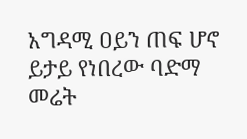አግዳሚ ዐይን ጠፍ ሆኖ ይታይ የነበረው ባድማ መሬት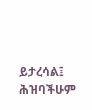ይታረሳል፤ ሕዝባችሁም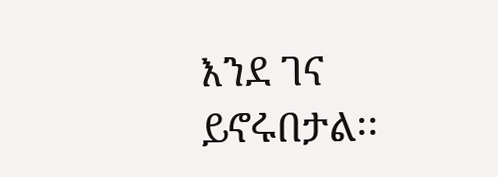እንደ ገና ይኖሩበታል፡፡